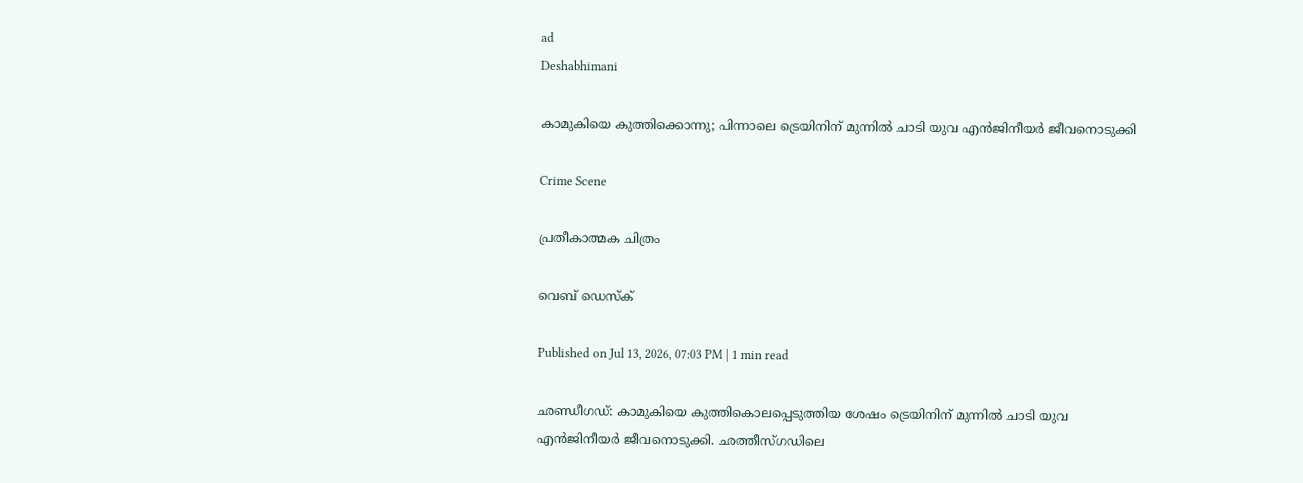ad
Deshabhimani

കാമുകിയെ കുത്തിക്കൊന്നു; പിന്നാലെ ട്രെയിനിന് മുന്നിൽ ചാടി യുവ എൻജിനീയർ ജീവനൊടുക്കി

Crime Scene

പ്രതീകാത്മക ചിത്രം

വെബ് ഡെസ്ക്

Published on Jul 13, 2026, 07:03 PM | 1 min read

ഛണ്ഡീഗഡ്: കാമുകിയെ കുത്തികൊലപ്പെടുത്തിയ ശേഷം ട്രെയിനിന് മുന്നിൽ ചാ‌ടി യുവ എൻജിനീയർ ജീവനൊടുക്കി. ഛത്തീസ്ഗഡിലെ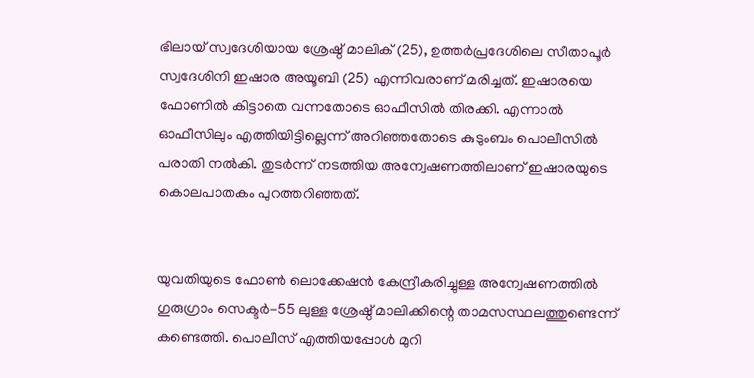ഭിലായ് സ്വദേശിയായ ശ്രേഷ്ഠ് മാലിക് (25), ഉത്തർപ്രദേശിലെ സീതാപൂർ സ്വദേശിനി ഇഷാര അയൂബി (25) എന്നിവരാണ് മരിച്ചത്. ഇഷാരയെ ഫോണിൽ കിട്ടാതെ വന്നതോടെ ഓഫീസിൽ തിരക്കി. എന്നാൽ ഓഫീസിലും എത്തിയിട്ടില്ലെന്ന് അറിഞ്ഞതോടെ കുടുംബം പൊലീസിൽ പരാതി നൽകി. തുടർന്ന് നടത്തിയ അന്വേഷണത്തിലാണ് ഇഷാരയുടെ കൊലപാതകം പുറത്തറിഞ്ഞത്.


യുവതിയുടെ ഫോൺ ലൊക്കേഷൻ കേന്ദ്രീകരിച്ചുള്ള അന്വേഷണത്തിൽ ഗുരുഗ്രാം സെക്ടർ-55 ലുള്ള ശ്രേഷ്ഠ് മാലിക്കിന്റെ താമസസ്ഥലത്തുണ്ടെന്ന് കണ്ടെത്തി. പൊലീസ് എത്തിയപ്പോൾ മുറി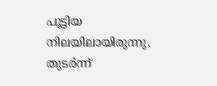പൂട്ടിയ നിലയിലായിരുന്നു. തുടർന്ന്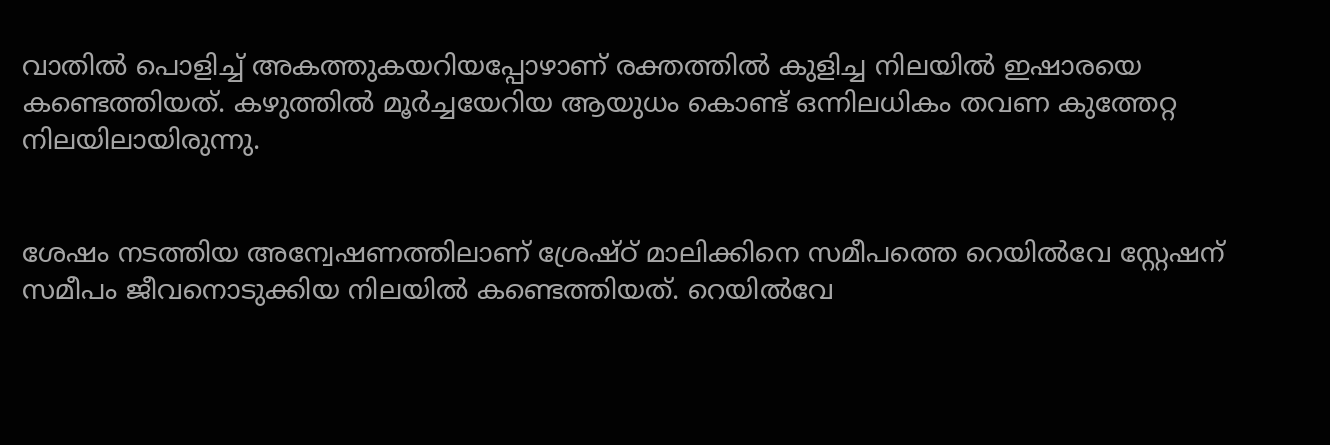വാതിൽ പൊളിച്ച് അകത്തുകയറിയപ്പോഴാണ് രക്തത്തിൽ കുളിച്ച നിലയിൽ ഇഷാരയെ കണ്ടെത്തിയത്. കഴുത്തിൽ മൂർച്ചയേറിയ ആയുധം കൊണ്ട് ഒന്നിലധികം തവണ കുത്തേറ്റ നിലയിലായിരുന്നു.


ശേഷം നടത്തിയ അന്വേഷണത്തിലാണ് ശ്രേഷ്ഠ് മാലിക്കിനെ സമീപത്തെ റെയിൽവേ സ്റ്റേഷന് സമീപം ജീവനൊടുക്കിയ നിലയിൽ കണ്ടെത്തിയത്. റെയിൽവേ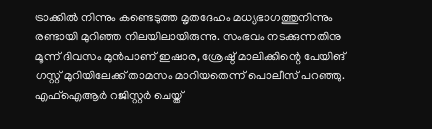ട്രാക്കിൽ നിന്നും കണ്ടെടുത്ത മൃതദേഹം മധ്യഭാഗത്തുനിന്നും രണ്ടായി മുറിഞ്ഞ നിലയിലായിരുന്നു. സംഭവം നടക്കുന്നതിനു മൂന്ന് ദിവസം മുൻപാണ് ഇഷാര, ശ്രേഷ്ഠ് മാലിക്കിന്റെ പേയിങ് ഗസ്റ്റ് മുറിയിലേക്ക് താമസം മാറിയതെന്ന് പൊലീസ് പറഞ്ഞു. എഫ്‌ഐആർ റജിസ്റ്റർ ചെയ്ത്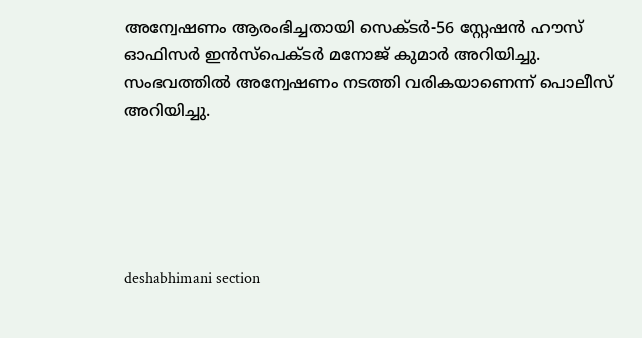അന്വേഷണം ആരംഭിച്ചതായി സെക്ടർ-56 സ്റ്റേഷൻ ഹൗസ് ഓഫിസർ ഇൻസ്പെക്ടർ മനോജ് കുമാർ അറിയിച്ചു. സംഭവത്തിൽ അന്വേഷണം നടത്തി വരികയാണെന്ന് പൊലീസ് അറിയിച്ചു.





deshabhimani section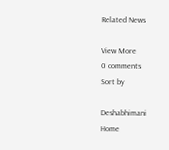Related News

View More
0 comments
Sort by

Deshabhimani
Home